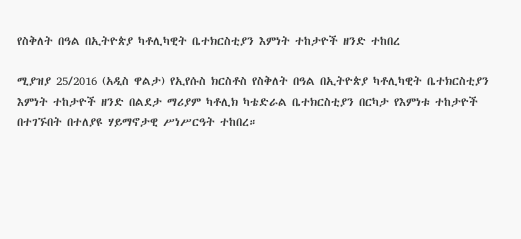የስቅለት በዓል በኢትዮጵያ ካቶሊካዊት ቤተክርስቲያን እምነት ተከታዮች ዘንድ ተከበረ

ሚያዝያ 25/2016 (አዲስ ዋልታ) የኢየሱስ ክርስቶስ የስቅለት በዓል በኢትዮጵያ ካቶሊካዊት ቤተክርስቲያን እምነት ተከታዮች ዘንድ በልደታ ማሪያም ካቶሊክ ካቴድራል ቤተክርስቲያን በርካታ የእምነቱ ተከታዮች በተገኙበት በተለያዩ ሃይማኖታዊ ሥነሥርዓት ተከበረ።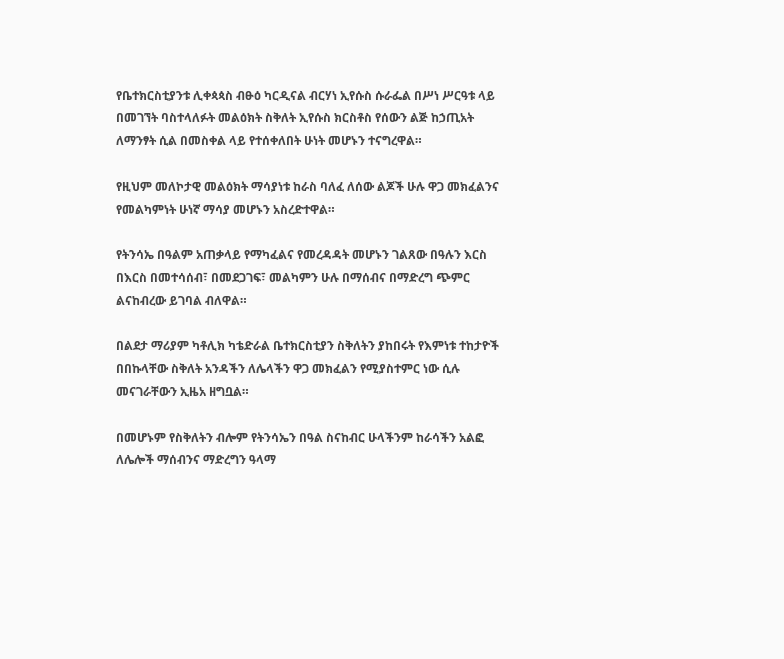የቤተክርስቲያንቱ ሊቀጳጳስ ብፁዕ ካርዲናል ብርሃነ ኢየሱስ ሱራፌል በሥነ ሥርዓቱ ላይ በመገኘት ባስተላለፉት መልዕክት ስቅለት ኢየሱስ ክርስቶስ የሰውን ልጅ ከኃጢአት ለማንፃት ሲል በመስቀል ላይ የተሰቀለበት ሁነት መሆኑን ተናግረዋል።

የዚህም መለኮታዊ መልዕክት ማሳያነቱ ከራስ ባለፈ ለሰው ልጆች ሁሉ ዋጋ መክፈልንና የመልካምነት ሁነኛ ማሳያ መሆኑን አስረድተዋል።

የትንሳኤ በዓልም አጠቃላይ የማካፈልና የመረዳዳት መሆኑን ገልጸው በዓሉን እርስ በእርስ በመተሳሰብ፣ በመደጋገፍ፣ መልካምን ሁሉ በማሰብና በማድረግ ጭምር ልናከብረው ይገባል ብለዋል።

በልደታ ማሪያም ካቶሊክ ካቴድራል ቤተክርስቲያን ስቅለትን ያከበሩት የእምነቱ ተከታዮች በበኩላቸው ስቅለት አንዳችን ለሌላችን ዋጋ መክፈልን የሚያስተምር ነው ሲሉ መናገራቸውን ኢዜአ ዘግቧል።

በመሆኑም የስቅለትን ብሎም የትንሳኤን በዓል ስናከብር ሁላችንም ከራሳችን አልፎ ለሌሎች ማሰብንና ማድረግን ዓላማ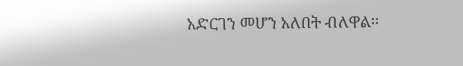አድርገን መሆን አለበት ብለዋል፡፡